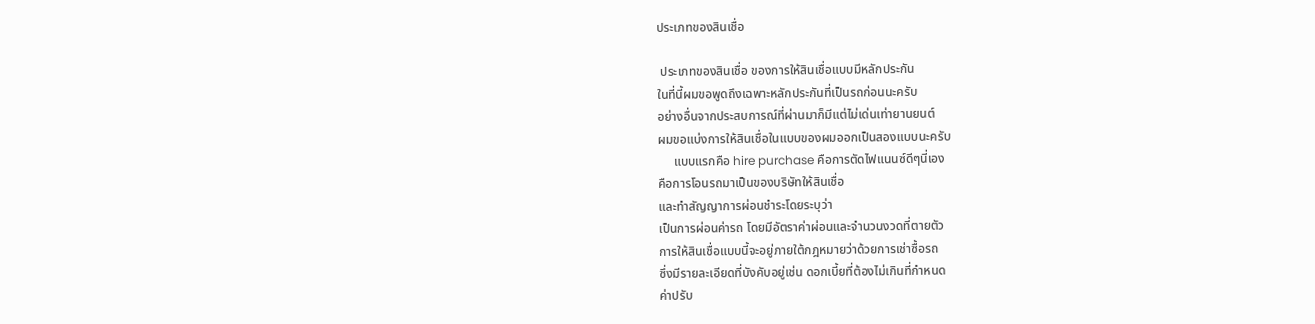ประเภทของสินเชื่อ

 ประเภทของสินเชื่อ ของการให้สินเชื่อแบบมีหลักประกัน
ในที่นี้ผมขอพูดถึงเฉพาะหลักประกันที่เป็นรถก่อนนะครับ
อย่างอื่นจากประสบการณ์ที่ผ่านมาก็มีแต่ไม่เด่นเท่ายานยนต์
ผมขอแบ่งการให้สินเชื่อในแบบของผมออกเป็นสองแบบนะครับ
     แบบแรกคือ hire purchase คือการตัดไฟแนนซ์ดีๆนี่เอง
คือการโอนรถมาเป็นของบริษัทให้สินเชื่อ
และทำสัญญาการผ่อนชำระโดยระบุว่า
เป็นการผ่อนค่ารถ โดยมีอัตราค่าผ่อนและจำนวนงวดที่ตายตัว
การให้สินเชื่อแบบนี้จะอยู่ภายใต้กฎหมายว่าด้วยการเช่าซื้อรถ
ซึ่งมีรายละเอียดที่บังคับอยู่เช่น ดอกเบี้ยที่ต้องไม่เกินที่กำหนด
ค่าปรับ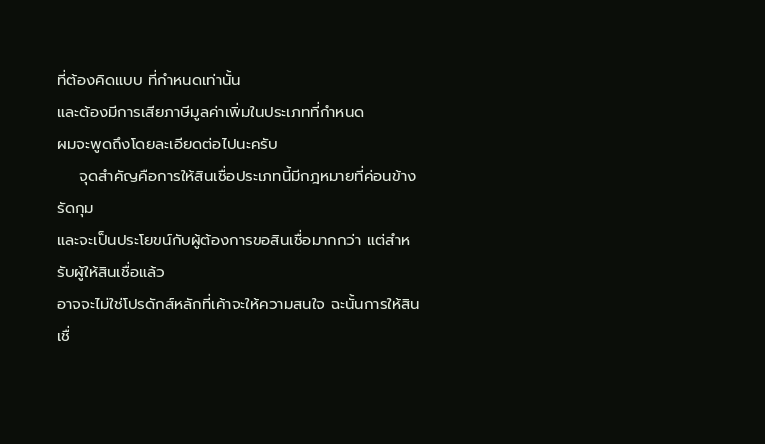ที่ต้องคิดแบบ ที่กำหนดเท่านั้น
และต้องมีการเสียภาษีมูลค่าเพิ่มในประเภทที่กำหนด
ผมจะพูดถึงโดยละเอียดต่อไปนะครับ
    จุดสำคัญคือการให้สินเชื่อประเภทนี้มีกฎหมายที่ค่อนข้างรัดกุม
และจะเป็นประโยขน์กับผู้ต้องการขอสินเชื่อมากกว่า แต่สำหรับผู้ให้สินเชื่อแล้ว
อาจจะไม่ใช่โปรดักส์หลักที่เค้าจะให้ความสนใจ ฉะนั้นการให้สินเชื่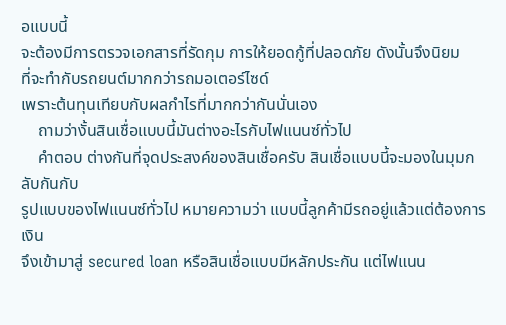อแบบนี้
จะต้องมีการตรวจเอกสารที่รัดกุม การให้ยอดกู้ที่ปลอดภัย ดังนั้นจึงนิยม
ที่จะทำกับรถยนต์มากกว่ารถมอเตอร์ไซด์
เพราะต้นทุนเทียบกับผลกำไรที่มากกว่ากันนั่นเอง
    ถามว่างั้นสินเชื่อแบบนี้มันต่างอะไรกับไฟแนนซ์ทั่วไป
    คำตอบ ต่างกันที่จุดประสงค์ของสินเชื่อครับ สินเชื่อแบบนี้จะมองในมุมกลับกันกับ
รูปแบบของไฟแนนซ์ทั่วไป หมายความว่า แบบนี้ลูกค้ามีรถอยู่แล้วแต่ต้องการเงิน
จึงเข้ามาสู่ secured loan หรือสินเชื่อแบบมีหลักประกัน แต่ไฟแนน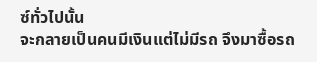ซ์ทั่วไปนั้น
จะกลายเป็นคนมีเงินแต่ไม่มีรถ จึงมาซื้อรถ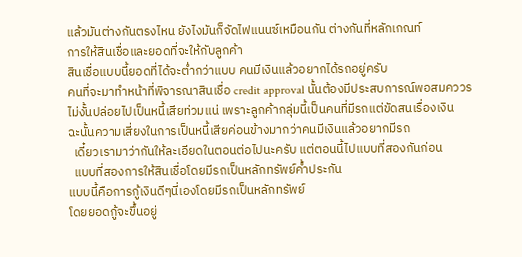แล้วมันต่างกันตรงไหน ยังไงมันก็จัดไฟแนนซ์เหมือนกัน ต่างกันที่หลักเกณท์
การให้สินเชื่อและยอดที่จะให้กับลูกค้า
สินเชื่อแบบนี้ยอดที่ได้จะต่ำกว่าแบบ คนมีเงินแล้วอยากได้รถอยู่ครับ
คนที่จะมาทำหน้าที่พิจารณาสินเชื่อ credit approval นั้นต้องมีประสบการณ์พอสมคววร
ไม่งั้นปล่อยไปเป็นหนี้เสียท่วมแน่ เพราะลูกค้ากลุ่มนี้เป็นคนที่มีรถแต่ขัดสนเรื่องเงิน
ฉะนั้นความเสี่ยงในการเป็นหนี้เสียค่อนข้างมากว่าคนมีเงินแล้วอยากมีรถ
  เดี๋ยวเรามาว่ากันให้ละเอียดในตอนต่อไปนะครับ แต่ตอนนี้ไปแบบที่สองกันก่อน
  แบบที่สองการให้สินเชื่อโดยมีรถเป็นหลักทรัพย์ค้ำประกัน
แบบนี้คือการกู้เงินดีๆนี่เองโดยมีรถเป็นหลักทรัพย์
โดยยอดกู้จะขึ้นอยู่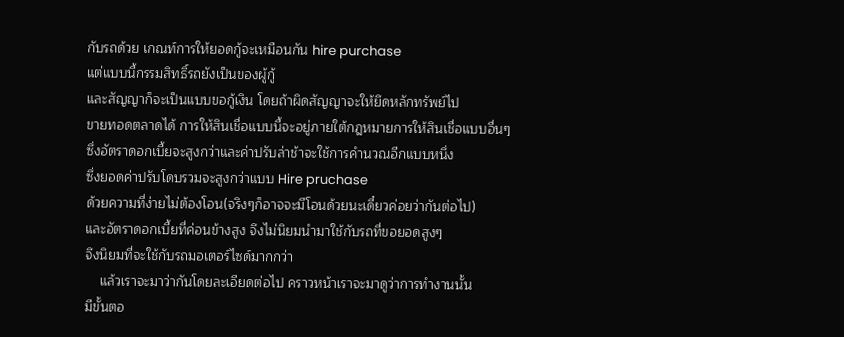กับรถด้วย เกณท์การให้ยอดกู้จะเหมือนกัน hire purchase
แต่แบบนี้กรรมสิทธิ์รถยังเป็นของผู้กู้
และสัญญาก็จะเป็นแบบขอกู้เงิน โดยถ้าผิดสัญญาจะให้ยึดหลักทรัพย์ไป
ขายทอดตลาดได้ การให้สินเชื่อแบบนี้จะอยู่ภายใต้กฎหมายการให้สินเชื่อแบบอื่นๆ
ซึ่งอัตราดอกเบี้ยจะสูงกว่าและค่าปรับล่าช้าจะใช้การคำนวณอีกแบบหนึ่ง
ซึ่งยอดค่าปรับโดบรวมจะสูงกว่าแบบ Hire pruchase
ด้วยความที่ง่ายไม่ต้องโอน(จริงๆก็อาจจะมีโอนด้วยนะเดี๋ยวค่อยว่ากันต่อไป)
และอัตราดอกเบี้ยที่ค่อนข้างสูง จึงไม่นิยมนำมาใช้กับรถที่ขอยอดสูงๆ
จึงนิยมที่จะใช้กับรถมอเตอร์ไซด์มากกว่า
    แล้วเราจะมาว่ากันโดยละเอียดต่อไป คราวหน้าเราจะมาดูว่าการทำงานนั้น
มีขั้นตอ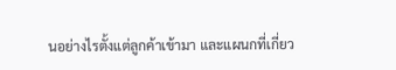นอย่างไรตั้งแต่ลูกค้าเข้ามา และแผนกที่เกี่ยว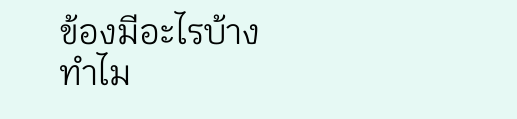ข้องมีอะไรบ้าง
ทำไม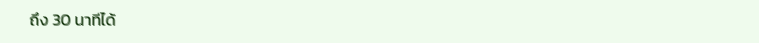ถึง 30 นาทีได้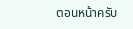ตอนหน้าครับ